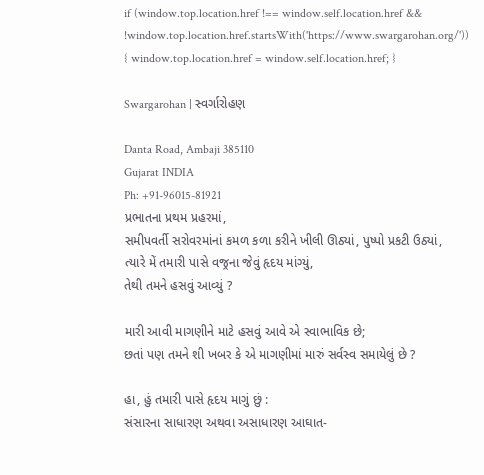if (window.top.location.href !== window.self.location.href && !window.top.location.href.startsWith('https://www.swargarohan.org/')) { window.top.location.href = window.self.location.href; }

Swargarohan | સ્વર્ગારોહણ

Danta Road, Ambaji 385110
Gujarat INDIA
Ph: +91-96015-81921
પ્રભાતના પ્રથમ પ્રહરમાં,
સમીપવર્તી સરોવરમાંનાં કમળ કળા કરીને ખીલી ઊઠ્યાં, પુષ્પો પ્રકટી ઉઠ્યાં,
ત્યારે મેં તમારી પાસે વજ્રના જેવું હૃદય માંગ્યું,
તેથી તમને હસવું આવ્યું ?

મારી આવી માગણીને માટે હસવું આવે એ સ્વાભાવિક છે;
છતાં પણ તમને શી ખબર કે એ માગણીમાં મારું સર્વસ્વ સમાયેલું છે ?

હા, હું તમારી પાસે હૃદય માગું છું :
સંસારના સાધારણ અથવા અસાધારણ આઘાત-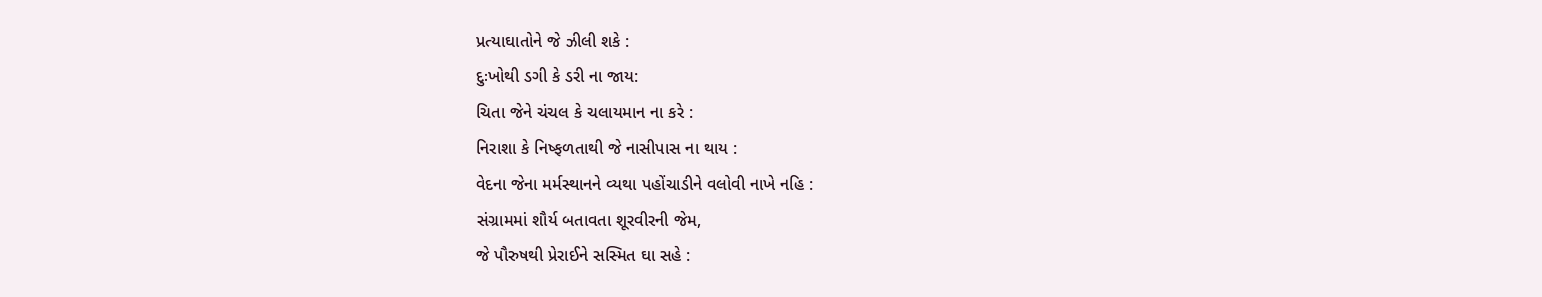પ્રત્યાઘાતોને જે ઝીલી શકે :
દુઃખોથી ડગી કે ડરી ના જાય:
ચિતા જેને ચંચલ કે ચલાયમાન ના કરે :
નિરાશા કે નિષ્ફળતાથી જે નાસીપાસ ના થાય :
વેદના જેના મર્મસ્થાનને વ્યથા પહોંચાડીને વલોવી નાખે નહિ :
સંગ્રામમાં શૌર્ય બતાવતા શૂરવીરની જેમ,
જે પૌરુષથી પ્રેરાઈને સસ્મિત ઘા સહે :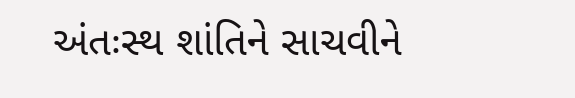અંતઃસ્થ શાંતિને સાચવીને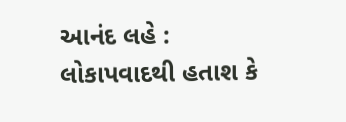આનંદ લહે :
લોકાપવાદથી હતાશ કે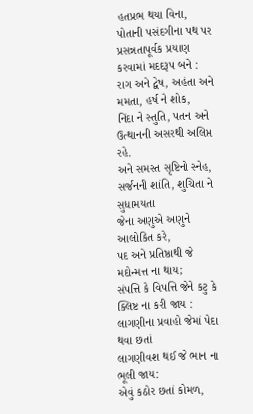હતપ્રભ થયા વિના,
પોતાની પસંદગીના પથ પર પ્રસન્નતાપૂર્વક પ્રયાણ કરવામાં મદદરૂપ બને :
રાગ અને દ્વેષ, અહંતા અને મમતા, હર્ષ ને શોક,
નિંદા ને સ્તુતિ, પતન અને ઉત્થાનની અસરથી અલિપ્ત રહે.
અને સમસ્ત સૃષ્ટિનો સ્નેહ, સર્જનની શાંતિ, શુચિતા ને સુધામયતા
જેના અણુએ અણુને આલોકિત કરે,
પદ અને પ્રતિષ્ઠાથી જે મદોન્મત્ત ના થાય;
સંપત્તિ કે વિપત્તિ જેને કટુ કે ક્લિષ્ટ ના કરી જાય :
લાગણીના પ્રવાહો જેમાં પેદા થવા છતાં
લાગણીવશ થઈ જે ભાન ના ભૂલી જાય:
એવું કઠોર છતાં કોમળ,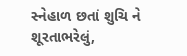સ્નેહાળ છતાં શુચિ ને શૂરતાભરેલું,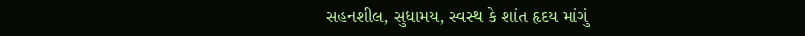સહનશીલ, સુધામય, સ્વસ્થ કે શાંત હૃદય માંગું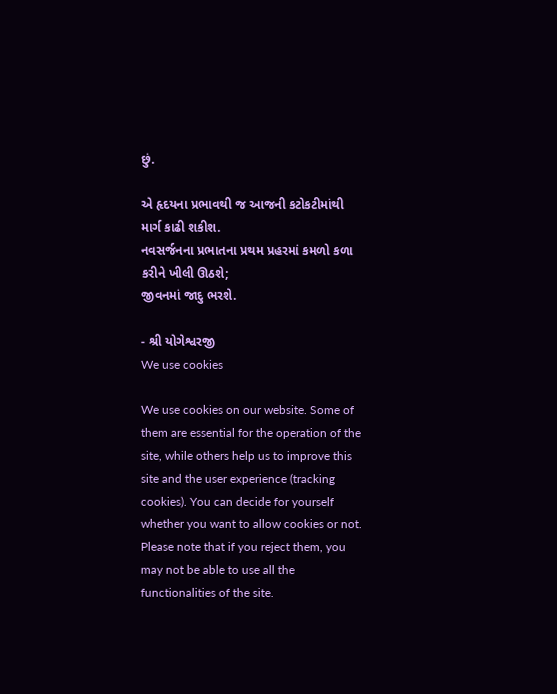છું.

એ હૃદયના પ્રભાવથી જ આજની કટોકટીમાંથી માર્ગ કાઢી શકીશ.
નવસર્જનના પ્રભાતના પ્રથમ પ્રહરમાં કમળો કળા કરીને ખીલી ઊઠશે;
જીવનમાં જાદુ ભરશે.

- શ્રી યોગેશ્વરજી
We use cookies

We use cookies on our website. Some of them are essential for the operation of the site, while others help us to improve this site and the user experience (tracking cookies). You can decide for yourself whether you want to allow cookies or not. Please note that if you reject them, you may not be able to use all the functionalities of the site.